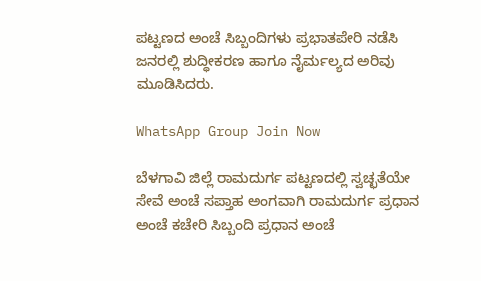ಪಟ್ಟಣದ ಅಂಚೆ ಸಿಬ್ಬಂದಿಗಳು ಪ್ರಭಾತಪೇರಿ ನಡೆಸಿ ಜನರಲ್ಲಿ ಶುದ್ಧೀಕರಣ ಹಾಗೂ ನೈರ್ಮಲ್ಯದ ಅರಿವು ಮೂಡಿಸಿದರು.

WhatsApp Group Join Now

ಬೆಳಗಾವಿ ಜಿಲ್ಲೆ ರಾಮದುರ್ಗ ಪಟ್ಟಣದಲ್ಲಿ ಸ್ವಚ್ಛತೆಯೇ ಸೇವೆ ಅಂಚೆ ಸಪ್ತಾಹ ಅಂಗವಾಗಿ ರಾಮದುರ್ಗ ಪ್ರಧಾನ ಅಂಚೆ ಕಚೇರಿ ಸಿಬ್ಬಂದಿ ಪ್ರಧಾನ ಅಂಚೆ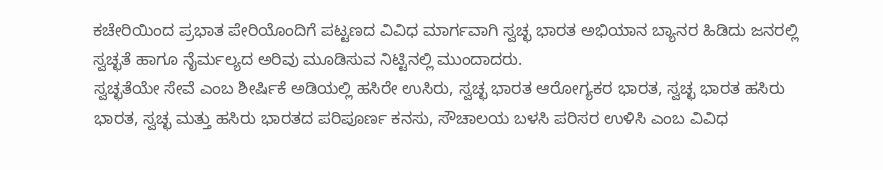ಕಚೇರಿಯಿಂದ ಪ್ರಭಾತ ಪೇರಿಯೊಂದಿಗೆ ಪಟ್ಟಣದ ವಿವಿಧ ಮಾರ್ಗವಾಗಿ ಸ್ವಚ್ಛ ಭಾರತ ಅಭಿಯಾನ ಬ್ಯಾನರ ಹಿಡಿದು ಜನರಲ್ಲಿ ಸ್ವಚ್ಛತೆ ಹಾಗೂ ನೈರ್ಮಲ್ಯದ ಅರಿವು ಮೂಡಿಸುವ ನಿಟ್ಟಿನಲ್ಲಿ ಮುಂದಾದರು.
ಸ್ವಚ್ಛತೆಯೇ ಸೇವೆ ಎಂಬ ಶೀರ್ಷಿಕೆ ಅಡಿಯಲ್ಲಿ ಹಸಿರೇ ಉಸಿರು, ಸ್ವಚ್ಛ ಭಾರತ ಆರೋಗ್ಯಕರ ಭಾರತ, ಸ್ವಚ್ಛ ಭಾರತ ಹಸಿರು ಭಾರತ, ಸ್ವಚ್ಛ ಮತ್ತು ಹಸಿರು ಭಾರತದ ಪರಿಪೂರ್ಣ ಕನಸು, ಸೌಚಾಲಯ ಬಳಸಿ ಪರಿಸರ ಉಳಿಸಿ ಎಂಬ ವಿವಿಧ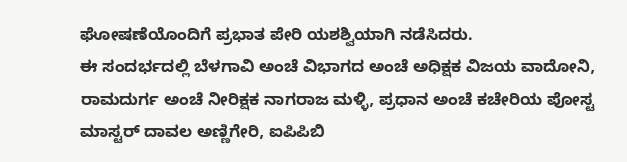ಘೋಷಣೆಯೊಂದಿಗೆ ಪ್ರಭಾತ ಪೇರಿ ಯಶಶ್ವಿಯಾಗಿ ನಡೆಸಿದರು.
ಈ ಸಂದರ್ಭದಲ್ಲಿ ಬೆಳಗಾವಿ ಅಂಚೆ ವಿಭಾಗದ ಅಂಚೆ ಅಧಿಕ್ಷಕ ವಿಜಯ ವಾದೋನಿ, ರಾಮದುರ್ಗ ಅಂಚೆ ನೀರಿಕ್ಷಕ ನಾಗರಾಜ ಮಳ್ಳಿ, ಪ್ರಧಾನ ಅಂಚೆ ಕಚೇರಿಯ ಪೋಸ್ಟ ಮಾಸ್ಟರ್ ದಾವಲ ಅಣ್ಣಿಗೇರಿ, ಐಪಿಪಿಬಿ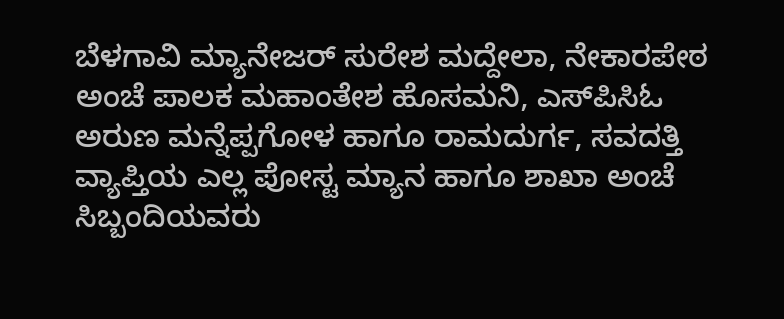ಬೆಳಗಾವಿ ಮ್ಯಾನೇಜರ್ ಸುರೇಶ ಮದ್ದೇಲಾ, ನೇಕಾರಪೇಠ ಅಂಚೆ ಪಾಲಕ ಮಹಾಂತೇಶ ಹೊಸಮನಿ, ಎಸ್‌ಪಿಸಿಓ ಅರುಣ ಮನ್ನೆಪ್ಪಗೋಳ ಹಾಗೂ ರಾಮದುರ್ಗ, ಸವದತ್ತಿ ವ್ಯಾಪ್ತಿಯ ಎಲ್ಲ ಪೋಸ್ಟ ಮ್ಯಾನ ಹಾಗೂ ಶಾಖಾ ಅಂಚೆ ಸಿಬ್ಬಂದಿಯವರು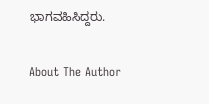ಭಾಗವಹಿಸಿದ್ದರು.

About The Author